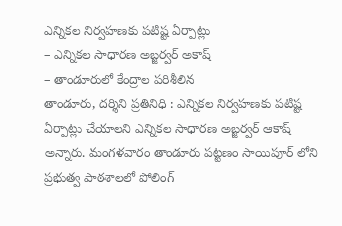ఎన్నికల నిర్వహణకు పటిష్ట ఏర్పాట్లు
– ఎన్నికల సాధారణ అబ్జర్వర్ అకాష్
– తాండూరులో కేంద్రాల పరిశీలిన
తాండూరు, దర్శిని ప్రతినిధి : ఎన్నికల నిర్వహణకు పటిష్ట ఏర్పాట్లు చేయాలని ఎన్నికల సాధారణ అబ్జర్వర్ ఆకాష్ అన్నారు. మంగళవారం తాండూరు పట్టణం సాయిపూర్ లోని ప్రభుత్వ పాఠశాలలో పోలింగ్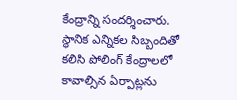కేంద్రాన్ని సందర్శించారు. స్థానిక ఎన్నికల సిబ్బందితో కలిసి పోలింగ్ కేంద్రాలలో కావాల్సిన ఏర్పాట్లను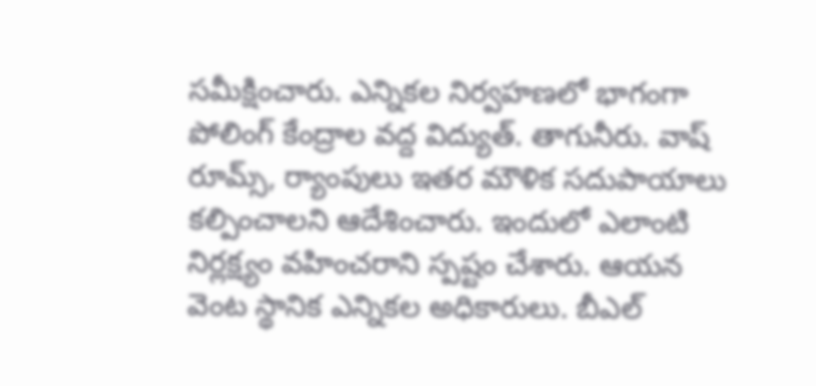సమీక్షించారు. ఎన్నికల నిర్వహణలో భాగంగా పోలింగ్ కేంద్రాల వద్ద విద్యుత్. తాగునీరు. వాష్ రూమ్స్, ర్యాంపులు ఇతర మౌళిక సదుపాయాలు కల్పించాలని ఆదేశించారు. ఇందులో ఎలాంటి నిర్లక్ష్యం వహించరాని స్పష్టం చేశారు. ఆయన వెంట స్థానిక ఎన్నికల అధికారులు. బీఎల్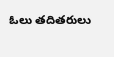ఓలు తదితరులు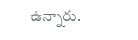ఉన్నారు.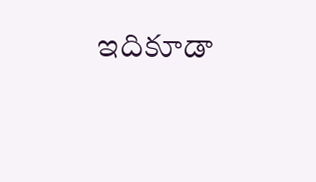ఇదికూడా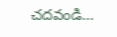చదవండి…